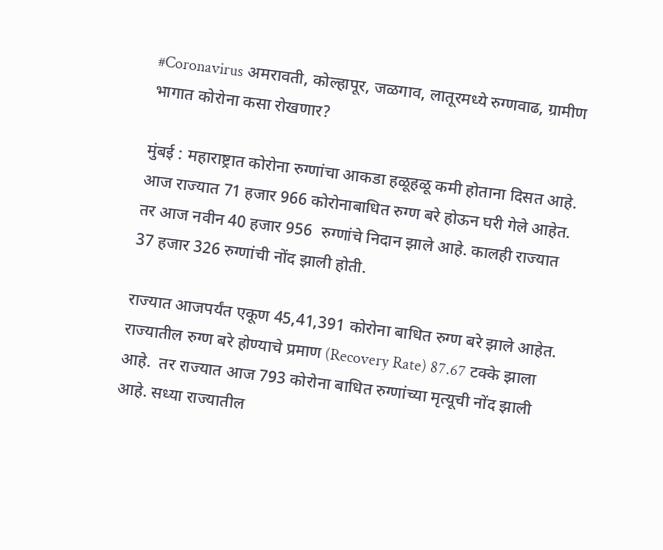#Coronavirus अमरावती, कोल्हापूर, जळगाव, लातूरमध्ये रुग्णवाढ, ग्रामीण भागात कोरोना कसा रोखणार?

मुंबई : महाराष्ट्रात कोरोना रुग्णांचा आकडा हळूहळू कमी होताना दिसत आहे. आज राज्यात 71 हजार 966 कोरोनाबाधित रुग्ण बरे होऊन घरी गेले आहेत. तर आज नवीन 40 हजार 956  रुग्णांचे निदान झाले आहे. कालही राज्यात 37 हजार 326 रुग्णांची नोंद झाली होती.

राज्यात आजपर्यंत एकूण 45,41,391 कोरोना बाधित रुग्ण बरे झाले आहेत.  राज्यातील रुग्ण बरे होण्याचे प्रमाण (Recovery Rate) 87.67 टक्के झाला आहे.  तर राज्यात आज 793 कोरोना बाधित रुग्णांच्या मृत्यूची नोंद झाली आहे. सध्या राज्यातील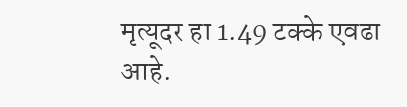मृत्यूदर हा 1.49 टक्के एवढा आहे.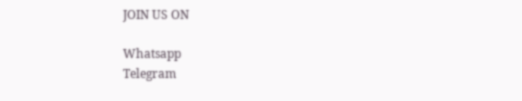JOIN US ON

Whatsapp
Telegram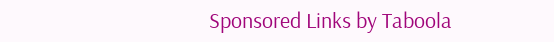Sponsored Links by Taboola